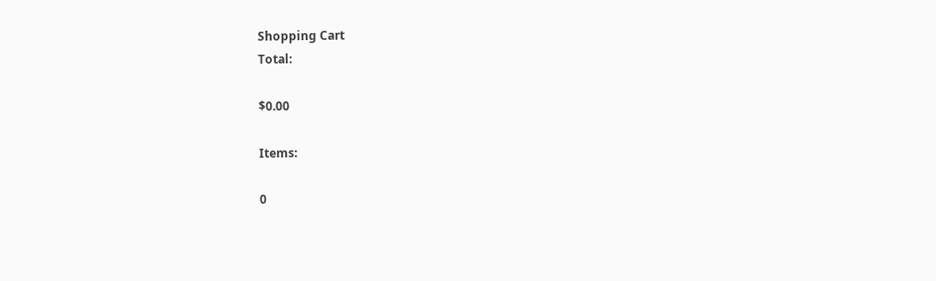Shopping Cart
Total:

$0.00

Items:

0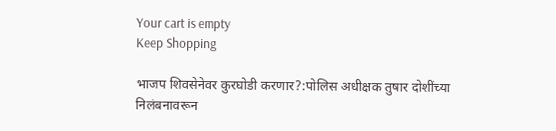Your cart is empty
Keep Shopping

भाजप शिवसेनेवर कुरघोडी करणार?:पोलिस अधीक्षक तुषार दोशींच्या निलंबनावरून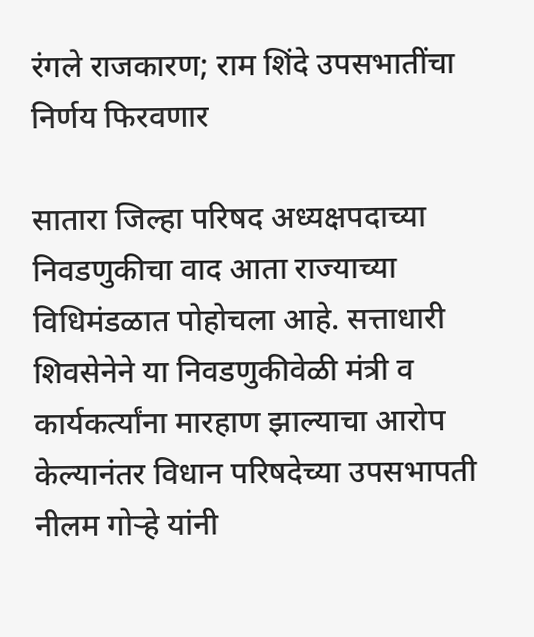रंगले राजकारण; राम शिंदे उपसभातींचा निर्णय फिरवणार

सातारा जिल्हा परिषद अध्यक्षपदाच्या निवडणुकीचा वाद आता राज्याच्या विधिमंडळात पोहोचला आहे. सत्ताधारी शिवसेनेने या निवडणुकीवेळी मंत्री व कार्यकर्त्यांना मारहाण झाल्याचा आरोप केल्यानंतर विधान परिषदेच्या उपसभापती नीलम गोऱ्हे यांनी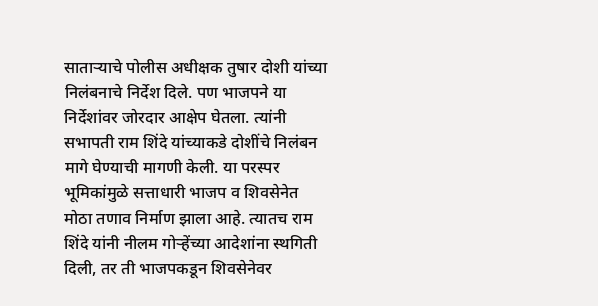साताऱ्याचे पोलीस अधीक्षक तुषार दोशी यांच्या निलंबनाचे निर्देश दिले. पण भाजपने या निर्देशांवर जोरदार आक्षेप घेतला. त्यांनी सभापती राम शिंदे यांच्याकडे दोशींचे निलंबन मागे घेण्याची मागणी केली. या परस्पर भूमिकांमुळे सत्ताधारी भाजप व शिवसेनेत मोठा तणाव निर्माण झाला आहे. त्यातच राम शिंदे यांनी नीलम गोऱ्हेंच्या आदेशांना स्थगिती दिली, तर ती भाजपकडून शिवसेनेवर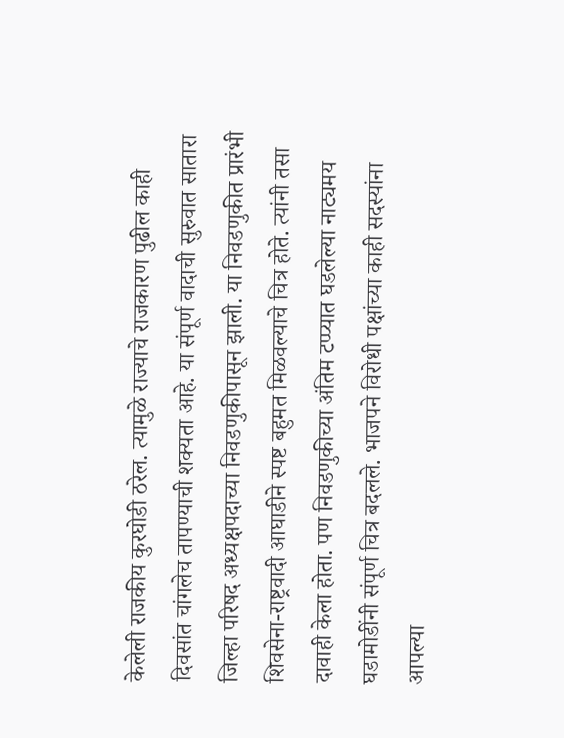केलेली राजकीय कुरघोडी ठरेल. त्यामुळे राज्याचे राजकारण पुढील काही दिवसांत चांगलेच तापण्याची शक्यता आहे. या संपूर्ण वादाची सुरुवात सातारा जिल्हा परिषद अध्यक्षपदाच्या निवडणुकीपासून झाली. या निवडणुकीत प्रारंभी शिवसेना-राष्ट्रवादी आघाडीने स्पष्ट बहुमत मिळवल्याचे चित्र होते. त्यांनी तसा दावाही केला होता. पण निवडणुकीच्या अंतिम टप्प्यात घडलेल्या नाट्यमय घडामोडींनी संपूर्ण चित्र बदलले. भाजपने विरोधी पक्षांच्या काही सदस्यांना आपल्या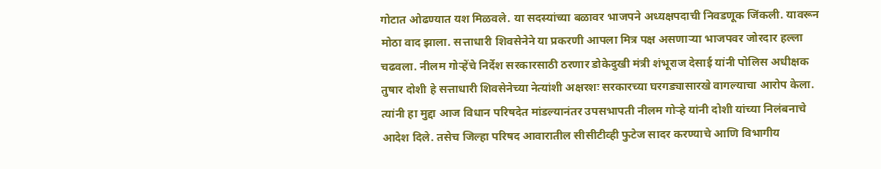गोटात ओढण्यात यश मिळवले. या सदस्यांच्या बळावर भाजपने अध्यक्षपदाची निवडणूक जिंकली. यावरून मोठा वाद झाला. सत्ताधारी शिवसेनेने या प्रकरणी आपला मित्र पक्ष असणाऱ्या भाजपवर जोरदार हल्ला चढवला. नीलम गोऱ्हेंचे निर्देश सरकारसाठी ठरणार डोकेदुखी मंत्री शंभूराज देसाई यांनी पोलिस अधीक्षक तुषार दोशी हे सत्ताधारी शिवसेनेच्या नेत्यांशी अक्षरशः सरकारच्या घरगड्यासारखे वागल्याचा आरोप केला. त्यांनी हा मुद्दा आज विधान परिषदेत मांडल्यानंतर उपसभापती नीलम गोऱ्हे यांनी दोशी यांच्या निलंबनाचे आदेश दिले. तसेच जिल्हा परिषद आवारातील सीसीटीव्ही फुटेज सादर करण्याचे आणि विभागीय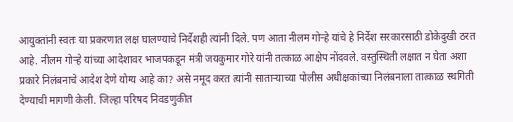आयुक्तांनी स्वतः या प्रकरणात लक्ष घालण्याचे निर्देशही त्यांनी दिले. पण आता नीलम गोऱ्हे यांचे हे निर्देश सरकारसाठी डोकेदुखी ठरत आहे. नीलम गोऱ्हे यांच्या आदेशावर भाजपकडून मंत्री जयकुमार गोरे यांनी तत्काळ आक्षेप नोंदवले. वस्तुस्थिती लक्षात न घेता अशा प्रकारे निलंबनाचे आदेश देणे योग्य आहे का? असे नमूद करत त्यांनी साताऱ्याच्या पोलीस अधीक्षकांच्या निलंबनाला तात्काळ स्थगिती देण्याची मागणी केली. जिल्हा परिषद निवडणुकीत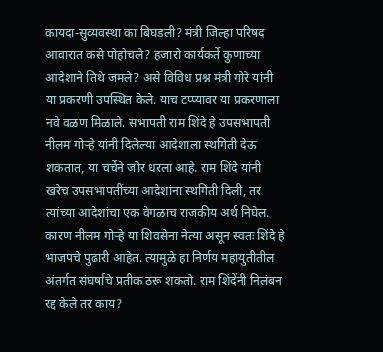कायदा-सुव्यवस्था का बिघडली? मंत्री जिल्हा परिषद आवारात कसे पोहोचले? हजारो कार्यकर्ते कुणाच्या आदेशाने तिथे जमले? असे विविध प्रश्न मंत्री गोरे यांनी या प्रकरणी उपस्थित केले. याच टप्प्यावर या प्रकरणाला नवे वळण मिळाले. सभापती राम शिंदे हे उपसभापती नीलम गोऱ्हे यांनी दिलेल्या आदेशाला स्थगिती देऊ शकतात, या चर्चेने जोर धरला आहे. राम शिंदे यांनी खरेच उपसभापतींच्या आदेशांना स्थगिती दिली, तर त्यांच्या आदेशांचा एक वेगळाच राजकीय अर्थ निघेल. कारण नीलम गोऱ्हे या शिवसेना नेत्या असून स्वतः शिंदे हे भाजपचे पुढारी आहेत. त्यामुळे हा निर्णय महायुतीतील अंतर्गत संघर्षाचे प्रतीक ठरू शकतो. राम शिंदेंनी निलंबन रद्द केले तर काय?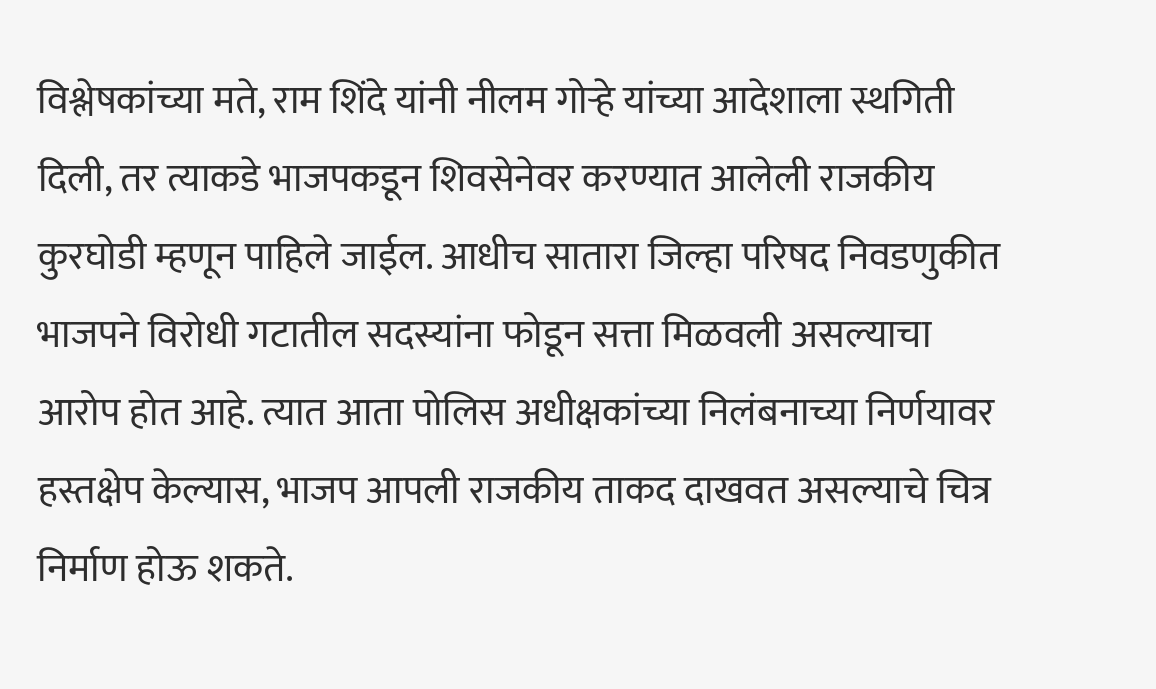विश्लेषकांच्या मते, राम शिंदे यांनी नीलम गोऱ्हे यांच्या आदेशाला स्थगिती दिली, तर त्याकडे भाजपकडून शिवसेनेवर करण्यात आलेली राजकीय कुरघोडी म्हणून पाहिले जाईल. आधीच सातारा जिल्हा परिषद निवडणुकीत भाजपने विरोधी गटातील सदस्यांना फोडून सत्ता मिळवली असल्याचा आरोप होत आहे. त्यात आता पोलिस अधीक्षकांच्या निलंबनाच्या निर्णयावर हस्तक्षेप केल्यास, भाजप आपली राजकीय ताकद दाखवत असल्याचे चित्र निर्माण होऊ शकते.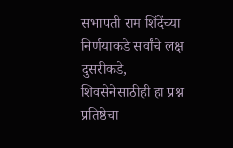सभापती राम शिंदेंच्या निर्णयाकडे सर्वांचे लक्ष दुसरीकडे, शिवसेनेसाठीही हा प्रश्न प्रतिष्ठेचा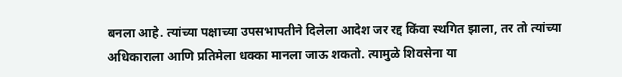बनला आहे. त्यांच्या पक्षाच्या उपसभापतीने दिलेला आदेश जर रद्द किंवा स्थगित झाला, तर तो त्यांच्या अधिकाराला आणि प्रतिमेला धक्का मानला जाऊ शकतो. त्यामुळे शिवसेना या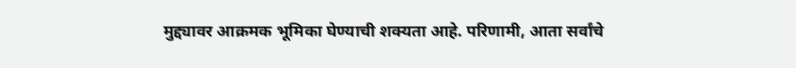मुद्द्यावर आक्रमक भूमिका घेण्याची शक्यता आहे. परिणामी, आता सर्वांचे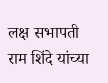लक्ष सभापती राम शिंदे यांच्या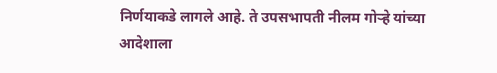निर्णयाकडे लागले आहे. ते उपसभापती नीलम गोऱ्हे यांच्या आदेशाला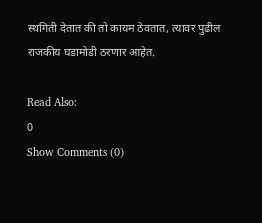स्थगिती देतात की तो कायम ठेवतात, त्यावर पुढील राजकीय घडामोडी ठरणार आहेत.

Read Also:
0
Show Comments (0)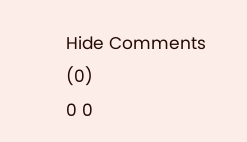Hide Comments (0)
0 0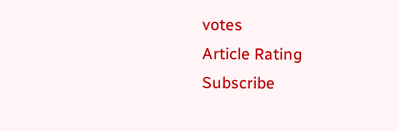votes
Article Rating
Subscribe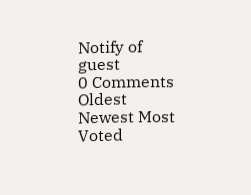Notify of
guest
0 Comments
Oldest
Newest Most Voted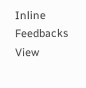Inline Feedbacks
View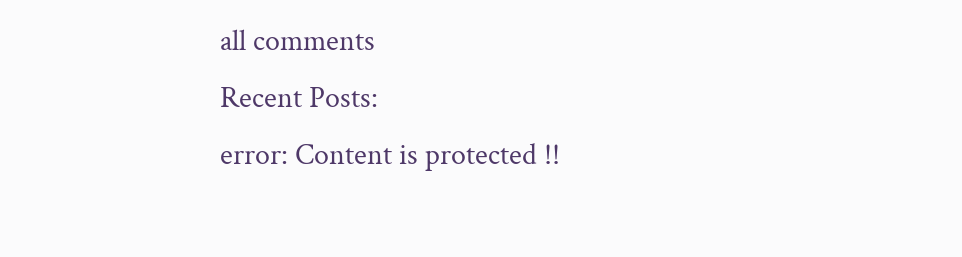all comments
Recent Posts:
error: Content is protected !!